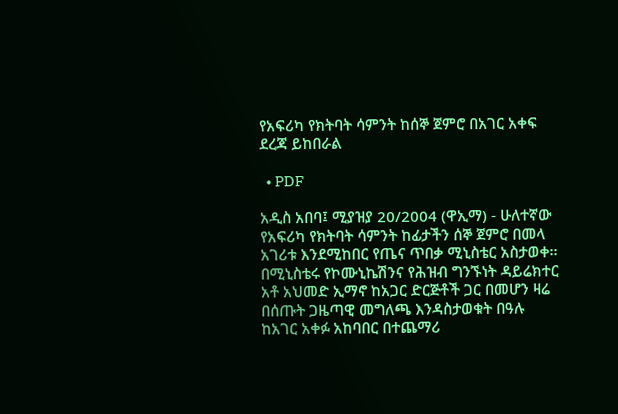የአፍሪካ የክትባት ሳምንት ከሰኞ ጀምሮ በአገር አቀፍ ደረጃ ይከበራል

  • PDF

አዲስ አበባ፤ ሚያዝያ 20/2004 (ዋኢማ) - ሁለተኛው የአፍሪካ የክትባት ሳምንት ከፊታችን ሰኞ ጀምሮ በመላ አገሪቱ እንደሚከበር የጤና ጥበቃ ሚኒስቴር አስታወቀ፡፡
በሚኒስቴሩ የኮሙኒኬሽንና የሕዝብ ግንኙነት ዳይሬክተር አቶ አህመድ ኢማኖ ከአጋር ድርጅቶች ጋር በመሆን ዛሬ በሰጡት ጋዜጣዊ መግለጫ እንዳስታወቁት በዓሉ ከአገር አቀፉ አከባበር በተጨማሪ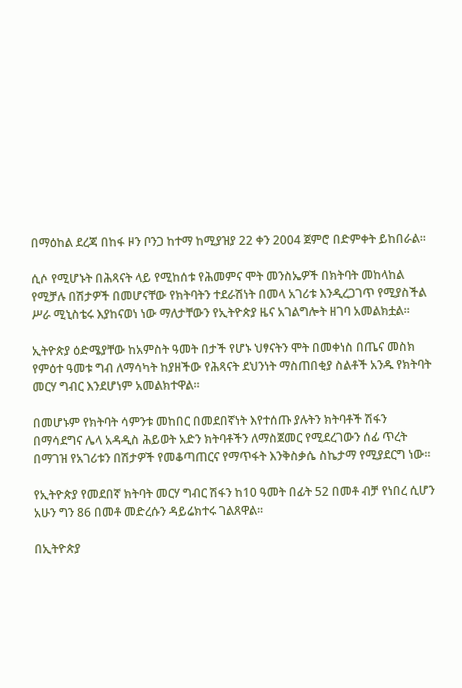በማዕከል ደረጃ በከፋ ዞን ቦንጋ ከተማ ከሚያዝያ 22 ቀን 2004 ጀምሮ በድምቀት ይከበራል፡፡

ሲሶ የሚሆኑት በሕጻናት ላይ የሚከሰቱ የሕመምና ሞት መንስኤዎች በክትባት መከላከል የሚቻሉ በሽታዎች በመሆናቸው የክትባትን ተደራሽነት በመላ አገሪቱ እንዲረጋገጥ የሚያስችል ሥራ ሚኒስቴሩ እያከናወነ ነው ማለታቸውን የኢትዮጵያ ዜና አገልግሎት ዘገባ አመልክቷል።

ኢትዮጵያ ዕድሜያቸው ከአምስት ዓመት በታች የሆኑ ህፃናትን ሞት በመቀነስ በጤና መስክ የምዕተ ዓመቱ ግብ ለማሳካት ከያዘችው የሕጻናት ደህንነት ማስጠበቂያ ስልቶች አንዱ የክትባት መርሃ ግብር እንደሆነም አመልክተዋል፡፡

በመሆኑም የክትባት ሳምንቱ መከበር በመደበኛነት እየተሰጡ ያሉትን ክትባቶች ሽፋን በማሳደግና ሌላ አዳዲስ ሕይወት አድን ክትባቶችን ለማስጀመር የሚደረገውን ሰፊ ጥረት በማገዝ የአገሪቱን በሽታዎች የመቆጣጠርና የማጥፋት እንቅስቃሴ ስኬታማ የሚያደርግ ነው፡፡

የኢትዮጵያ የመደበኛ ክትባት መርሃ ግብር ሽፋን ከ10 ዓመት በፊት 52 በመቶ ብቻ የነበረ ሲሆን አሁን ግን 86 በመቶ መድረሱን ዳይሬክተሩ ገልጸዋል፡፡

በኢትዮጵያ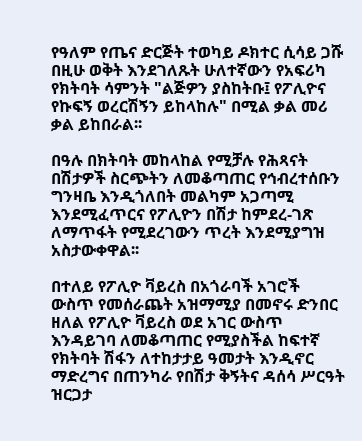የዓለም የጤና ድርጅት ተወካይ ዶክተር ሲሳይ ጋሹ በዚሁ ወቅት እንደገለጹት ሁለተኛውን የአፍሪካ የክትባት ሳምንት "ልጅዎን ያስከትቡ፤ የፖሊዮና የኩፍኝ ወረርሽኝን ይከላከሉ" በሚል ቃል መሪ ቃል ይከበራል፡፡

በዓሉ በክትባት መከላከል የሚቻሉ የሕጻናት በሽታዎች ስርጭትን ለመቆጣጠር የኅብረተሰቡን ግንዛቤ እንዲጎለበት መልካም አጋጣሚ እንደሚፈጥርና የፖሊዮን በሽታ ከምደረ-ገጽ ለማጥፋት የሚደረገውን ጥረት እንደሚያግዝ አስታውቀዋል፡፡

በተለይ የፖሊዮ ቫይረስ በአጎራባች አገሮች ውስጥ የመሰራጨት አዝማሚያ በመኖሩ ድንበር ዘለል የፖሊዮ ቫይረስ ወደ አገር ውስጥ እንዳይገባ ለመቆጣጠር የሚያስችል ከፍተኛ የክትባት ሽፋን ለተከታታይ ዓመታት እንዲኖር ማድረግና በጠንካራ የበሽታ ቅኝትና ዳሰሳ ሥርዓት ዝርጋታ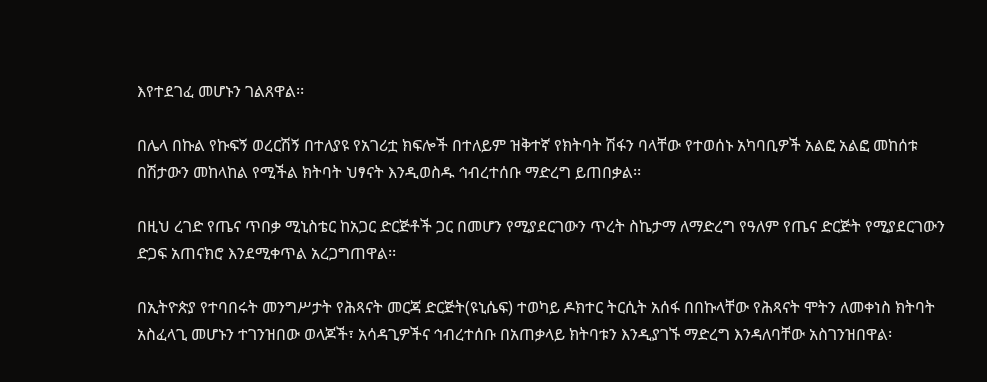እየተደገፈ መሆኑን ገልጸዋል፡፡

በሌላ በኩል የኩፍኝ ወረርሽኝ በተለያዩ የአገሪቷ ክፍሎች በተለይም ዝቅተኛ የክትባት ሽፋን ባላቸው የተወሰኑ አካባቢዎች አልፎ አልፎ መከሰቱ በሽታውን መከላከል የሚችል ክትባት ህፃናት እንዲወስዱ ኅብረተሰቡ ማድረግ ይጠበቃል፡፡

በዚህ ረገድ የጤና ጥበቃ ሚኒስቴር ከአጋር ድርጅቶች ጋር በመሆን የሚያደርገውን ጥረት ስኬታማ ለማድረግ የዓለም የጤና ድርጅት የሚያደርገውን ድጋፍ አጠናክሮ እንደሚቀጥል አረጋግጠዋል፡፡

በኢትዮጵያ የተባበሩት መንግሥታት የሕጻናት መርጃ ድርጅት(ዩኒሴፍ) ተወካይ ዶክተር ትርሲት አሰፋ በበኩላቸው የሕጻናት ሞትን ለመቀነስ ክትባት አስፈላጊ መሆኑን ተገንዝበው ወላጆች፣ አሳዳጊዎችና ኅብረተሰቡ በአጠቃላይ ክትባቱን እንዲያገኙ ማድረግ እንዳለባቸው አስገንዝበዋል፡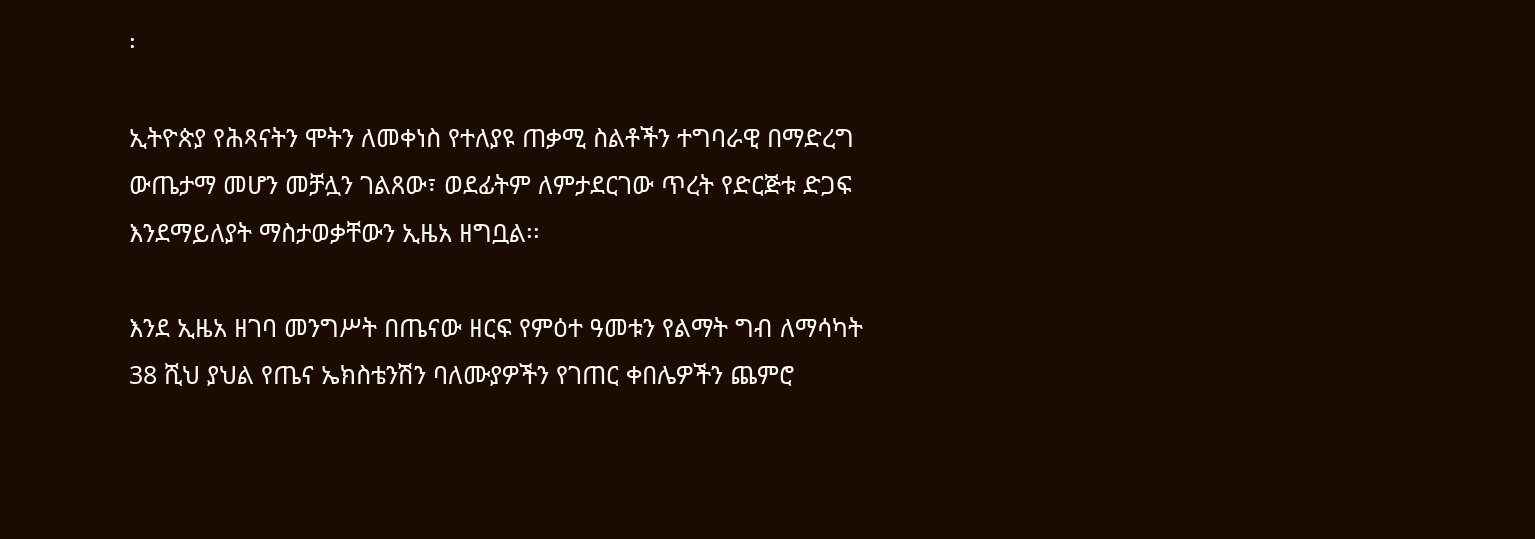፡

ኢትዮጵያ የሕጻናትን ሞትን ለመቀነስ የተለያዩ ጠቃሚ ስልቶችን ተግባራዊ በማድረግ ውጤታማ መሆን መቻሏን ገልጸው፣ ወደፊትም ለምታደርገው ጥረት የድርጅቱ ድጋፍ እንደማይለያት ማስታወቃቸውን ኢዜአ ዘግቧል፡፡

እንደ ኢዜአ ዘገባ መንግሥት በጤናው ዘርፍ የምዕተ ዓመቱን የልማት ግብ ለማሳካት 38 ሺህ ያህል የጤና ኤክስቴንሽን ባለሙያዎችን የገጠር ቀበሌዎችን ጨምሮ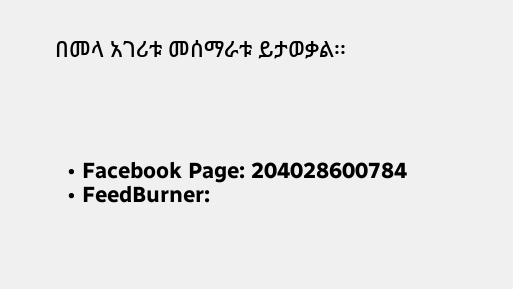በመላ አገሪቱ መሰማራቱ ይታወቃል፡፡




  • Facebook Page: 204028600784
  • FeedBurner: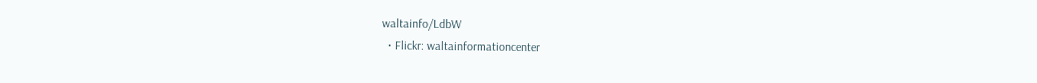waltainfo/LdbW
  • Flickr: waltainformationcenter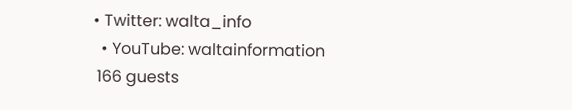• Twitter: walta_info
  • YouTube: waltainformation
 166 guests